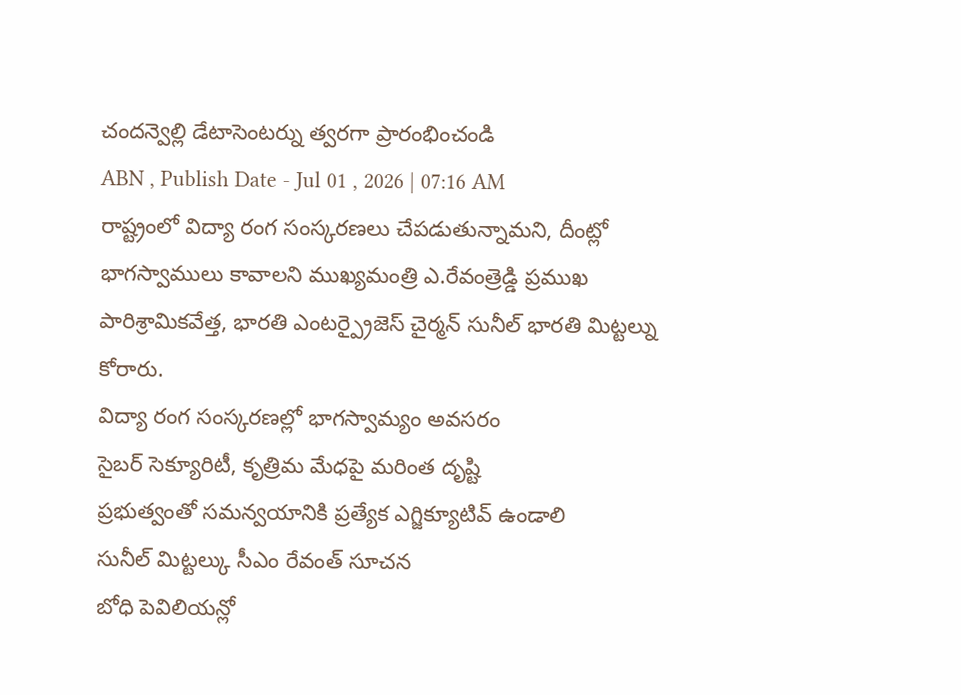చందన్వెల్లి డేటాసెంటర్ను త్వరగా ప్రారంభించండి
ABN , Publish Date - Jul 01 , 2026 | 07:16 AM
రాష్ట్రంలో విద్యా రంగ సంస్కరణలు చేపడుతున్నామని, దీంట్లో భాగస్వాములు కావాలని ముఖ్యమంత్రి ఎ.రేవంత్రెడ్డి ప్రముఖ పారిశ్రామికవేత్త, భారతి ఎంటర్ప్రైజెస్ చైర్మన్ సునీల్ భారతి మిట్టల్ను కోరారు.
విద్యా రంగ సంస్కరణల్లో భాగస్వామ్యం అవసరం
సైబర్ సెక్యూరిటీ, కృత్రిమ మేధపై మరింత దృష్టి
ప్రభుత్వంతో సమన్వయానికి ప్రత్యేక ఎగ్జిక్యూటివ్ ఉండాలి
సునీల్ మిట్టల్కు సీఎం రేవంత్ సూచన
బోధి పెవిలియన్లో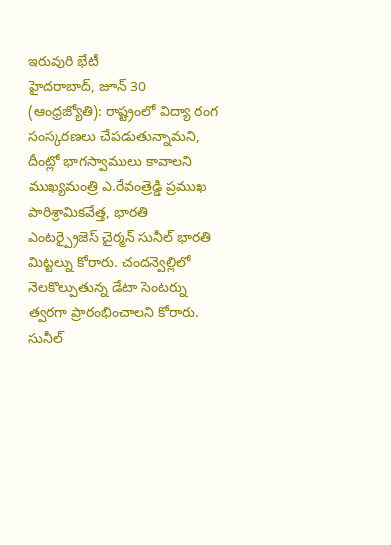ఇరువురి భేటీ
హైదరాబాద్, జూన్ 30 (ఆంధ్రజ్యోతి): రాష్ట్రంలో విద్యా రంగ సంస్కరణలు చేపడుతున్నామని, దీంట్లో భాగస్వాములు కావాలని ముఖ్యమంత్రి ఎ.రేవంత్రెడ్డి ప్రముఖ పారిశ్రామికవేత్త, భారతి ఎంటర్ప్రైజెస్ చైర్మన్ సునీల్ భారతి మిట్టల్ను కోరారు. చందన్వెల్లిలో నెలకొల్పుతున్న డేటా సెంటర్ను త్వరగా ప్రారంభించాలని కోరారు. సునీల్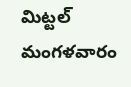మిట్టల్ మంగళవారం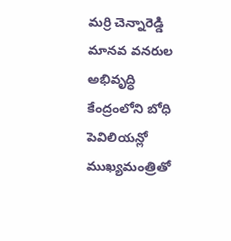మర్రి చెన్నారెడ్డి మానవ వనరుల అభివృద్ధి కేంద్రంలోని బోధి పెవిలియన్లో ముఖ్యమంత్రితో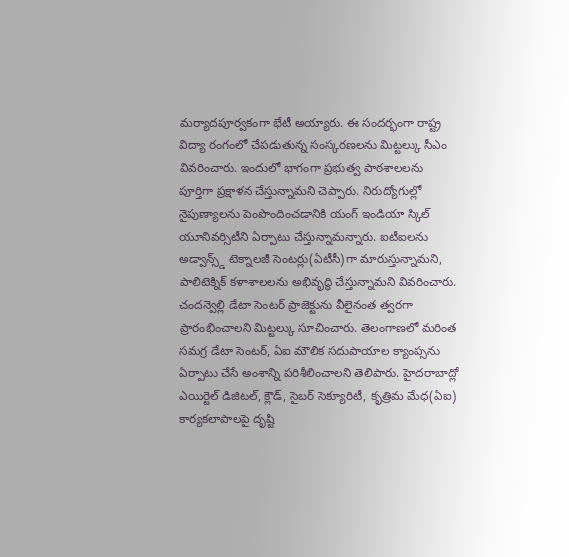మర్యాదపూర్వకంగా భేటీ అయ్యారు. ఈ సందర్భంగా రాష్ట్ర విద్యా రంగంలో చేపడుతున్న సంస్కరణలను మిట్టల్కు సీఎం వివరించారు. ఇందులో భాగంగా ప్రభుత్వ పాఠశాలలను పూర్తిగా ప్రక్షాళన చేస్తున్నామని చెప్పారు. నిరుద్యోగుల్లో నైపుణ్యాలను పెంపొందించడానికి యంగ్ ఇండియా స్కిల్ యూనివర్సిటీని ఏర్పాటు చేస్తున్నామన్నారు. ఐటీఐలను అడ్వాన్స్డ్ టెక్నాలజీ సెంటర్లు(ఏటీసీ)గా మారుస్తున్నామని, పాలిటెక్నిక్ కళాశాలలను అభివృద్ధి చేస్తున్నామని వివరించారు. చందన్వెల్లి డేటా సెంటర్ ప్రాజెక్టును వీలైనంత త్వరగా ప్రారంభించాలని మిట్టల్కు సూచించారు. తెలంగాణలో మరింత సమగ్ర డేటా సెంటర్, ఏఐ మౌలిక సదుపాయాల క్యాంప్సను ఏర్పాటు చేసే అంశాన్ని పరిశీలించాలని తెలిపారు. హైదరాబాద్లో ఎయిర్టెల్ డిజిటల్, క్లౌడ్, సైబర్ సెక్యూరిటీ, కృత్రిమ మేధ(ఏఐ) కార్యకలాపాలపై దృష్టి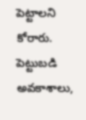పెట్టాలని కోరారు. పెట్టుబడి అవకాశాలు,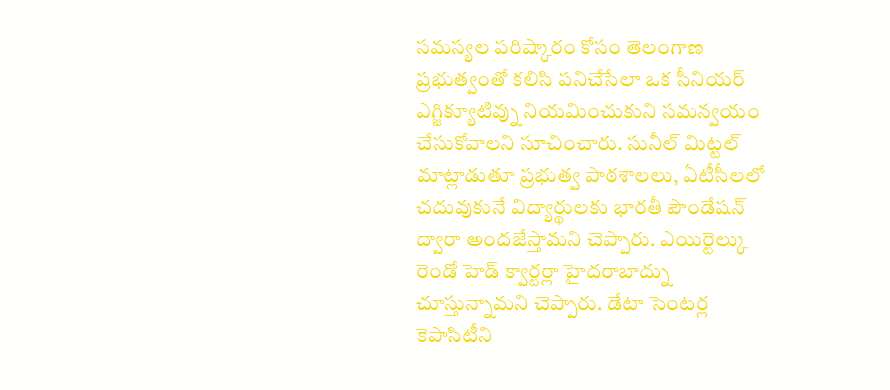సమస్యల పరిష్కారం కోసం తెలంగాణ ప్రభుత్వంతో కలిసి పనిచేసేలా ఒక సీనియర్ ఎగ్జిక్యూటివ్ను నియమించుకుని సమన్వయం చేసుకోవాలని సూచించారు. సునీల్ మిట్టల్ మాట్లాడుతూ ప్రభుత్వ పాఠశాలలు, ఏటీసీలలో చదువుకునే విద్యార్థులకు భారతీ పౌండేషన్ ద్వారా అందజేస్తామని చెప్పారు. ఎయిర్టెల్కు రెండో హెడ్ క్వార్టర్లా హైదరాబాద్ను చూస్తున్నామని చెప్పారు. డేటా సెంటర్ల కెపాసిటీని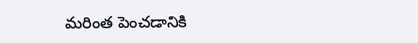మరింత పెంచడానికి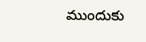ముందుకు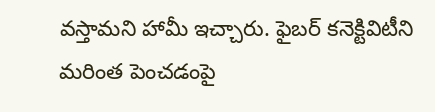వస్తామని హామీ ఇచ్చారు. ఫైబర్ కనెక్టివిటీని మరింత పెంచడంపై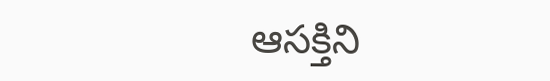ఆసక్తిని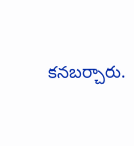కనబర్చారు.